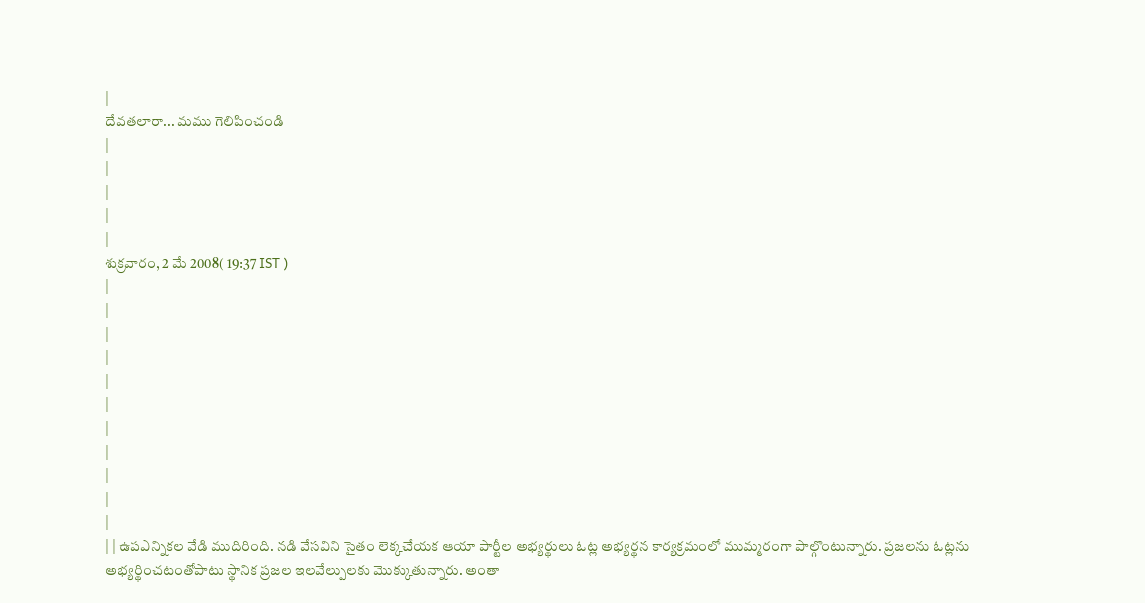|
దేవతలారా... మము గెలిపించండి
|
|
|
|
|
శుక్రవారం, 2 మే 2008( 19:37 IST )
|
|
|
|
|
|
|
|
|
|
|
| | ఉపఎన్నికల వేడి ముదిరింది. నడి వేసవిని సైతం లెక్కచేయక ఆయా పార్టీల అభ్యర్థులు ఓట్ల అభ్యర్థన కార్యక్రమంలో ముమ్మరంగా పాల్గొంటున్నారు. ప్రజలను ఓట్లను అభ్యర్థించటంతోపాటు స్థానిక ప్రజల ఇలవేల్పులకు మొక్కుతున్నారు. అంతా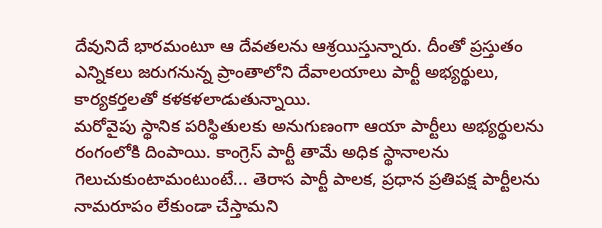దేవునిదే భారమంటూ ఆ దేవతలను ఆశ్రయిస్తున్నారు. దీంతో ప్రస్తుతం ఎన్నికలు జరుగనున్న ప్రాంతాలోని దేవాలయాలు పార్టీ అభ్యర్థులు, కార్యకర్తలతో కళకళలాడుతున్నాయి.
మరోవైపు స్థానిక పరిస్థితులకు అనుగుణంగా ఆయా పార్టీలు అభ్యర్థులను రంగంలోకి దింపాయి. కాంగ్రెస్ పార్టీ తామే అధిక స్థానాలను గెలుచుకుంటామంటుంటే... తెరాస పార్టీ పాలక, ప్రధాన ప్రతిపక్ష పార్టీలను నామరూపం లేకుండా చేస్తామని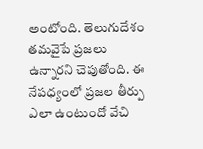అంటోంది. తెలుగుదేశం తమవైపే ప్రజలు ఉన్నారని చెపుతోంది. ఈ నేపధ్యంలో ప్రజల తీర్పు ఎలా ఉంటుందో వేచి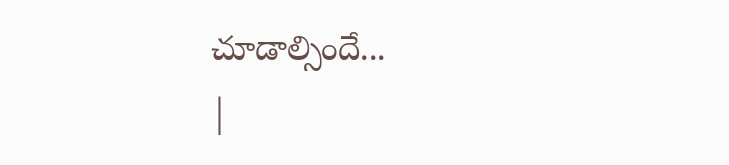చూడాల్సిందే...
|